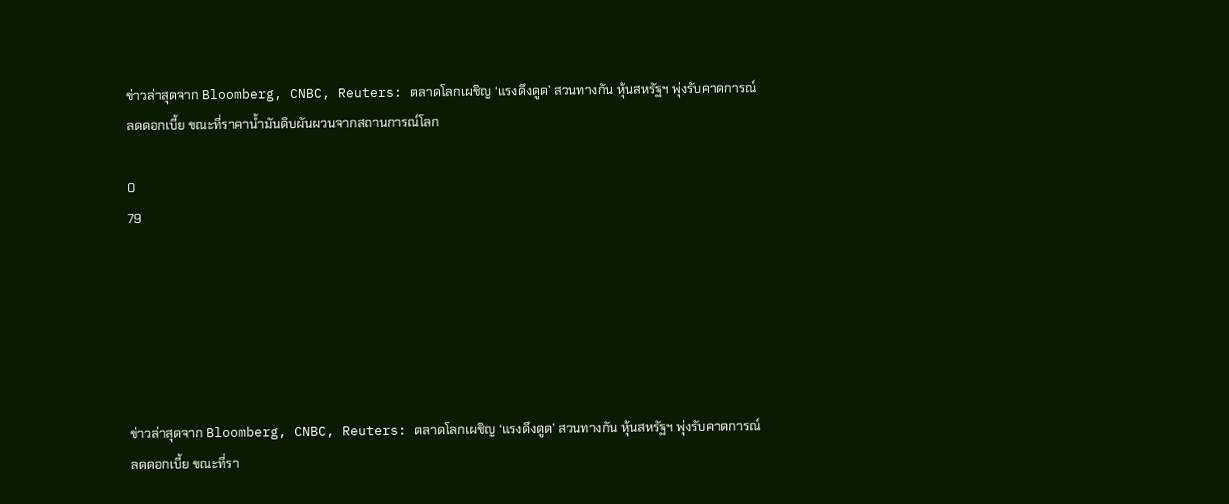ข่าวล่าสุดจาก Bloomberg, CNBC, Reuters: ตลาดโลกเผชิญ ‘แรงดึงดูด’ สวนทางกัน หุ้นสหรัฐฯ พุ่งรับคาดการณ์ลดดอกเบี้ย ขณะที่ราคาน้ำมันดิบผันผวนจากสถานการณ์โลก

0
79






ข่าวล่าสุดจาก Bloomberg, CNBC, Reuters: ตลาดโลกเผชิญ ‘แรงดึงดูด’ สวนทางกัน หุ้นสหรัฐฯ พุ่งรับคาดการณ์ลดดอกเบี้ย ขณะที่รา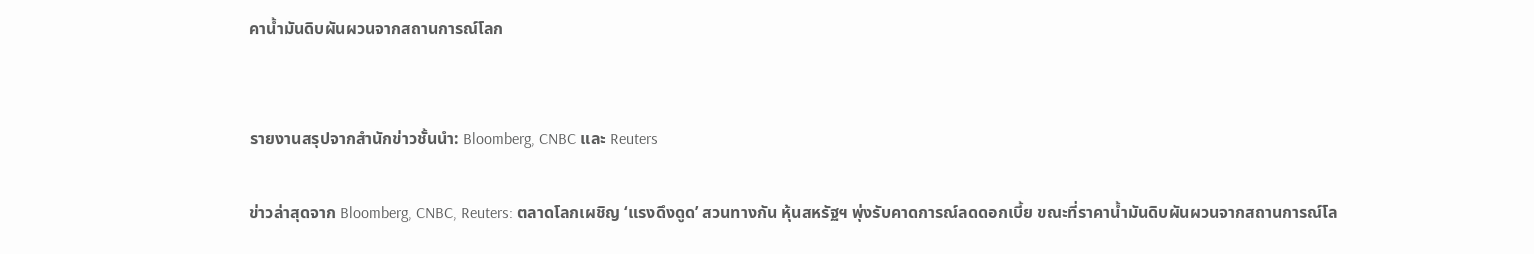คาน้ำมันดิบผันผวนจากสถานการณ์โลก


รายงานสรุปจากสำนักข่าวชั้นนำ: Bloomberg, CNBC และ Reuters

ข่าวล่าสุดจาก Bloomberg, CNBC, Reuters: ตลาดโลกเผชิญ ‘แรงดึงดูด’ สวนทางกัน หุ้นสหรัฐฯ พุ่งรับคาดการณ์ลดดอกเบี้ย ขณะที่ราคาน้ำมันดิบผันผวนจากสถานการณ์โล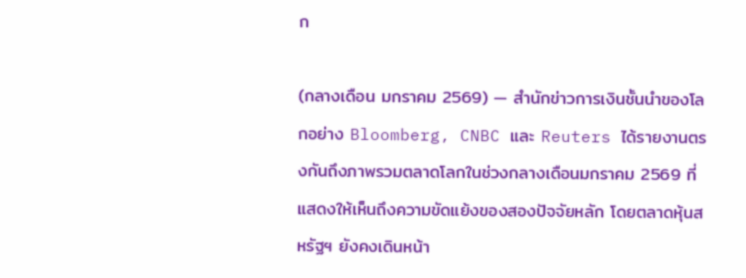ก

(กลางเดือน มกราคม 2569) — สำนักข่าวการเงินชั้นนำของโลกอย่าง Bloomberg, CNBC และ Reuters ได้รายงานตรงกันถึงภาพรวมตลาดโลกในช่วงกลางเดือนมกราคม 2569 ที่แสดงให้เห็นถึงความขัดแย้งของสองปัจจัยหลัก โดยตลาดหุ้นสหรัฐฯ ยังคงเดินหน้า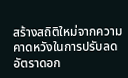สร้างสถิติใหม่จากความคาดหวังในการปรับลดอัตราดอก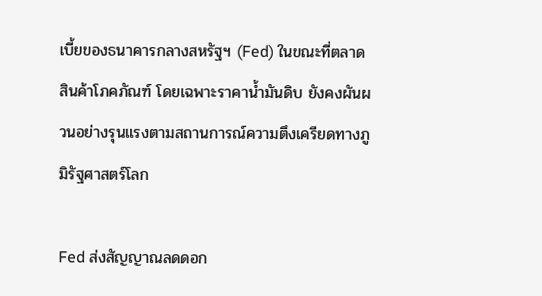เบี้ยของธนาคารกลางสหรัฐฯ (Fed) ในขณะที่ตลาดสินค้าโภคภัณฑ์ โดยเฉพาะราคาน้ำมันดิบ ยังคงผันผวนอย่างรุนแรงตามสถานการณ์ความตึงเครียดทางภูมิรัฐศาสตร์โลก

Fed ส่งสัญญาณลดดอก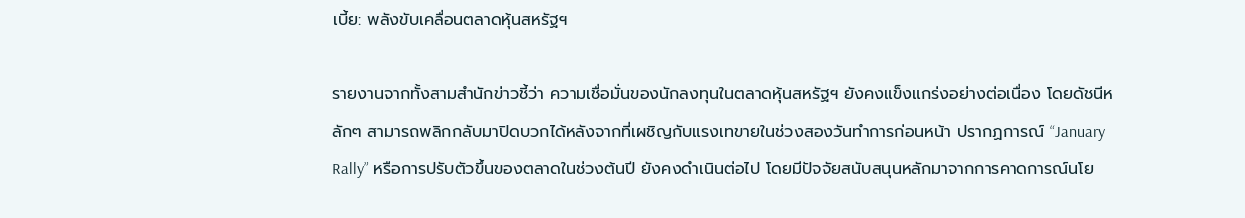เบี้ย: พลังขับเคลื่อนตลาดหุ้นสหรัฐฯ

รายงานจากทั้งสามสำนักข่าวชี้ว่า ความเชื่อมั่นของนักลงทุนในตลาดหุ้นสหรัฐฯ ยังคงแข็งแกร่งอย่างต่อเนื่อง โดยดัชนีหลักๆ สามารถพลิกกลับมาปิดบวกได้หลังจากที่เผชิญกับแรงเทขายในช่วงสองวันทำการก่อนหน้า ปรากฏการณ์ “January Rally” หรือการปรับตัวขึ้นของตลาดในช่วงต้นปี ยังคงดำเนินต่อไป โดยมีปัจจัยสนับสนุนหลักมาจากการคาดการณ์นโย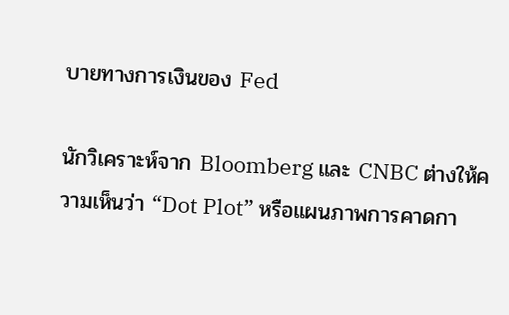บายทางการเงินของ Fed

นักวิเคราะห์จาก Bloomberg และ CNBC ต่างให้ความเห็นว่า “Dot Plot” หรือแผนภาพการคาดกา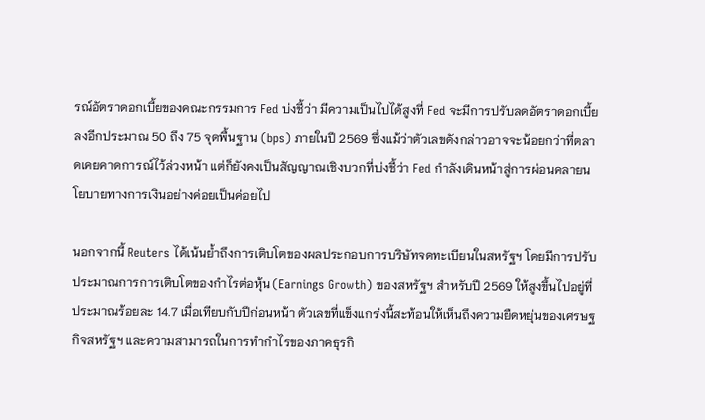รณ์อัตราดอกเบี้ยของคณะกรรมการ Fed บ่งชี้ว่า มีความเป็นไปได้สูงที่ Fed จะมีการปรับลดอัตราดอกเบี้ยลงอีกประมาณ 50 ถึง 75 จุดพื้นฐาน (bps) ภายในปี 2569 ซึ่งแม้ว่าตัวเลขดังกล่าวอาจจะน้อยกว่าที่ตลาดเคยคาดการณ์ไว้ล่วงหน้า แต่ก็ยังคงเป็นสัญญาณเชิงบวกที่บ่งชี้ว่า Fed กำลังเดินหน้าสู่การผ่อนคลายนโยบายทางการเงินอย่างค่อยเป็นค่อยไป

นอกจากนี้ Reuters ได้เน้นย้ำถึงการเติบโตของผลประกอบการบริษัทจดทะเบียนในสหรัฐฯ โดยมีการปรับประมาณการการเติบโตของกำไรต่อหุ้น (Earnings Growth) ของสหรัฐฯ สำหรับปี 2569 ให้สูงขึ้นไปอยู่ที่ประมาณร้อยละ 14.7 เมื่อเทียบกับปีก่อนหน้า ตัวเลขที่แข็งแกร่งนี้สะท้อนให้เห็นถึงความยืดหยุ่นของเศรษฐกิจสหรัฐฯ และความสามารถในการทำกำไรของภาคธุรกิ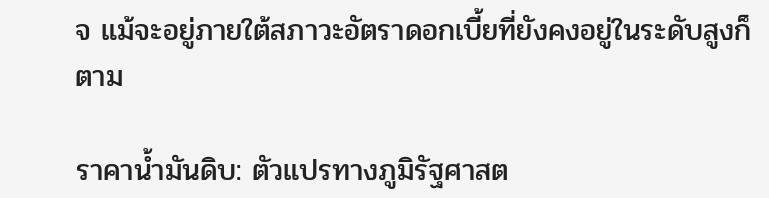จ แม้จะอยู่ภายใต้สภาวะอัตราดอกเบี้ยที่ยังคงอยู่ในระดับสูงก็ตาม

ราคาน้ำมันดิบ: ตัวแปรทางภูมิรัฐศาสต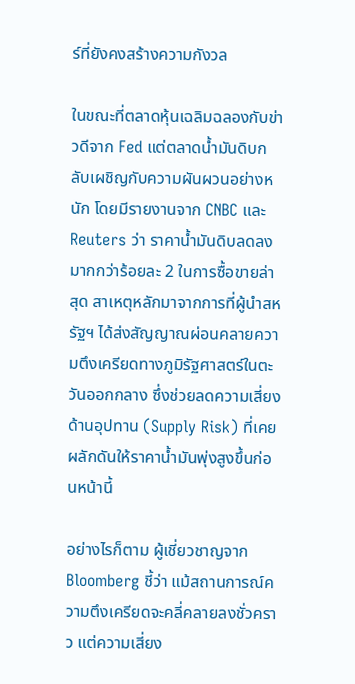ร์ที่ยังคงสร้างความกังวล

ในขณะที่ตลาดหุ้นเฉลิมฉลองกับข่าวดีจาก Fed แต่ตลาดน้ำมันดิบกลับเผชิญกับความผันผวนอย่างหนัก โดยมีรายงานจาก CNBC และ Reuters ว่า ราคาน้ำมันดิบลดลงมากกว่าร้อยละ 2 ในการซื้อขายล่าสุด สาเหตุหลักมาจากการที่ผู้นำสหรัฐฯ ได้ส่งสัญญาณผ่อนคลายความตึงเครียดทางภูมิรัฐศาสตร์ในตะวันออกกลาง ซึ่งช่วยลดความเสี่ยงด้านอุปทาน (Supply Risk) ที่เคยผลักดันให้ราคาน้ำมันพุ่งสูงขึ้นก่อนหน้านี้

อย่างไรก็ตาม ผู้เชี่ยวชาญจาก Bloomberg ชี้ว่า แม้สถานการณ์ความตึงเครียดจะคลี่คลายลงชั่วคราว แต่ความเสี่ยง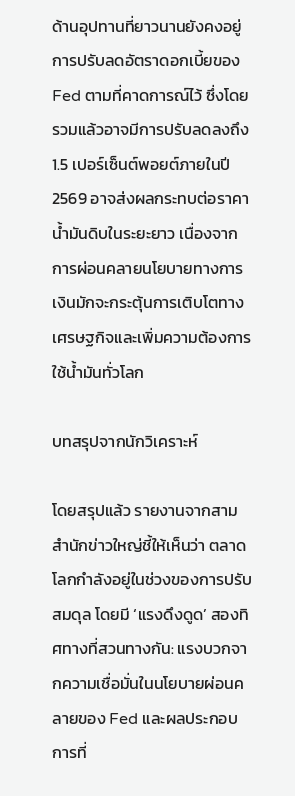ด้านอุปทานที่ยาวนานยังคงอยู่ การปรับลดอัตราดอกเบี้ยของ Fed ตามที่คาดการณ์ไว้ ซึ่งโดยรวมแล้วอาจมีการปรับลดลงถึง 1.5 เปอร์เซ็นต์พอยต์ภายในปี 2569 อาจส่งผลกระทบต่อราคาน้ำมันดิบในระยะยาว เนื่องจากการผ่อนคลายนโยบายทางการเงินมักจะกระตุ้นการเติบโตทางเศรษฐกิจและเพิ่มความต้องการใช้น้ำมันทั่วโลก

บทสรุปจากนักวิเคราะห์

โดยสรุปแล้ว รายงานจากสามสำนักข่าวใหญ่ชี้ให้เห็นว่า ตลาดโลกกำลังอยู่ในช่วงของการปรับสมดุล โดยมี ‘แรงดึงดูด’ สองทิศทางที่สวนทางกัน: แรงบวกจากความเชื่อมั่นในนโยบายผ่อนคลายของ Fed และผลประกอบการที่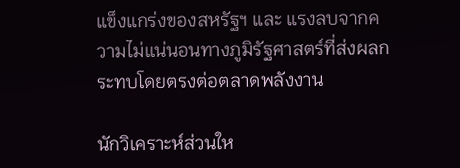แข็งแกร่งของสหรัฐฯ และ แรงลบจากความไม่แน่นอนทางภูมิรัฐศาสตร์ที่ส่งผลกระทบโดยตรงต่อตลาดพลังงาน

นักวิเคราะห์ส่วนให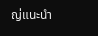ญ่แนะนำ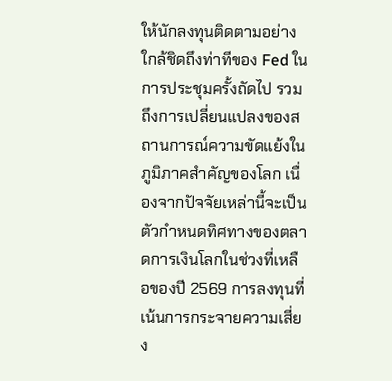ให้นักลงทุนติดตามอย่างใกล้ชิดถึงท่าทีของ Fed ในการประชุมครั้งถัดไป รวมถึงการเปลี่ยนแปลงของสถานการณ์ความขัดแย้งในภูมิภาคสำคัญของโลก เนื่องจากปัจจัยเหล่านี้จะเป็นตัวกำหนดทิศทางของตลาดการเงินโลกในช่วงที่เหลือของปี 2569 การลงทุนที่เน้นการกระจายความเสี่ยง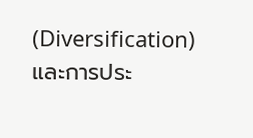(Diversification) และการประ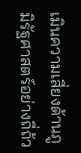เมินความเสี่ยงด้านภูมิรัฐศาสตร์อย่างถี่ถ้ว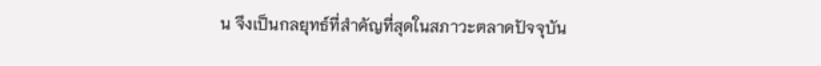น จึงเป็นกลยุทธ์ที่สำคัญที่สุดในสภาวะตลาดปัจจุบัน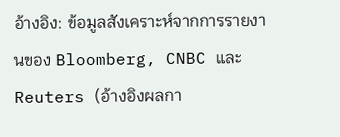อ้างอิง: ข้อมูลสังเคราะห์จากการรายงานของ Bloomberg, CNBC และ Reuters (อ้างอิงผลกา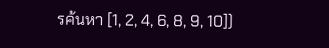รค้นหา [1, 2, 4, 6, 8, 9, 10])